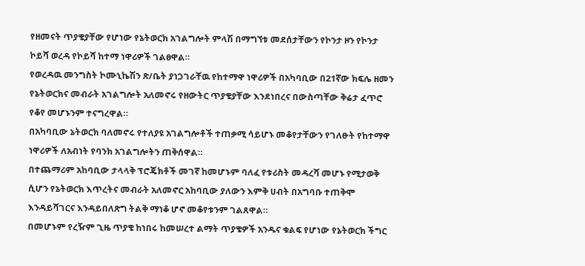የዘመናት ጥያቄያቸው የሆነው የኔትወርክ አገልግሎት ምላሽ በማግኘቱ መደሰታቸውን የኮንታ ዞን የኮንታ ኮይሻ ወረዳ የኮይሻ ከተማ ነዋሪዎች ገልፀዋል።
የወረዳዉ መንግስት ኮሙኒኬሽን ጽ/ቤት ያነጋገራቸዉ የከተማዋ ነዋሪዎች በአካባቢው በ21ኛው ክፍሌ ዘመን የኔትወርክና መብራት አገልግሎት አለመኖሩ የዘውትር ጥያቄያቸው እንደነበረና በውስጣቸው ቅሬታ ፈጥሮ የቆየ መሆኑንም ተናግረዋል።
በአካባቢው ኔትወርክ ባለመኖሩ የተለያዩ አገልግሎቶች ተጠቃሚ ሳይሆኑ መቆየታቸውን የገለፁት የከተማዋ ነዋሪዎች ለአብነት የባንክ አገልግሎትን ጠቅሰዋል።
በተጨማሪም አከባቢው ታላላቅ ፕሮጄክቶች መገኛ ከመሆኑም ባለፈ የቱሪስት መዳረሻ መሆኑ የሚታወቅ ሲሆን የኔትወርክ እጥረትና መብራት አለመኖር አከባቢው ያለውን እምቅ ሀብት በአግባቡ ተጠቅሞ እንዳይሻገርና እንዳይበለጽግ ትልቅ ማነቆ ሆኖ መቆየቱንም ገልጸዋል።
በመሆኑም የረዥም ጊዜ ጥያቄ ከነበሩ ከመሠረተ ልማት ጥያቄዎች አንዱና ቁልፍ የሆነው የኔትወርክ ችግር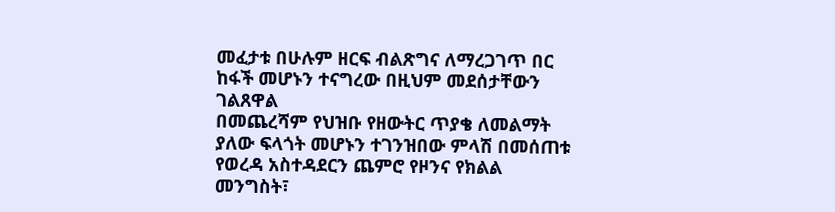መፈታቱ በሁሉም ዘርፍ ብልጽግና ለማረጋገጥ በር ከፋች መሆኑን ተናግረው በዚህም መደሰታቸውን ገልጸዋል
በመጨረሻም የህዝቡ የዘውትር ጥያቄ ለመልማት ያለው ፍላጎት መሆኑን ተገንዝበው ምላሽ በመሰጠቱ የወረዳ አስተዳደርን ጨምሮ የዞንና የክልል መንግስት፣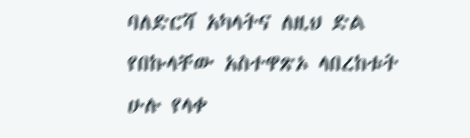ባለድርሻ አካላትና ለዚህ ድል የበኩላቸው አስተዋጽኦ ላበረከቱት ሁሉ የላቀ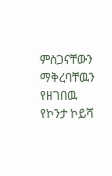ምስጋናቸውን ማቅረባቸዉን የዘገበዉ የኮንታ ኮይሻ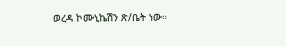ወረዳ ኮሙኒኬሽን ጽ/ቤት ነው።